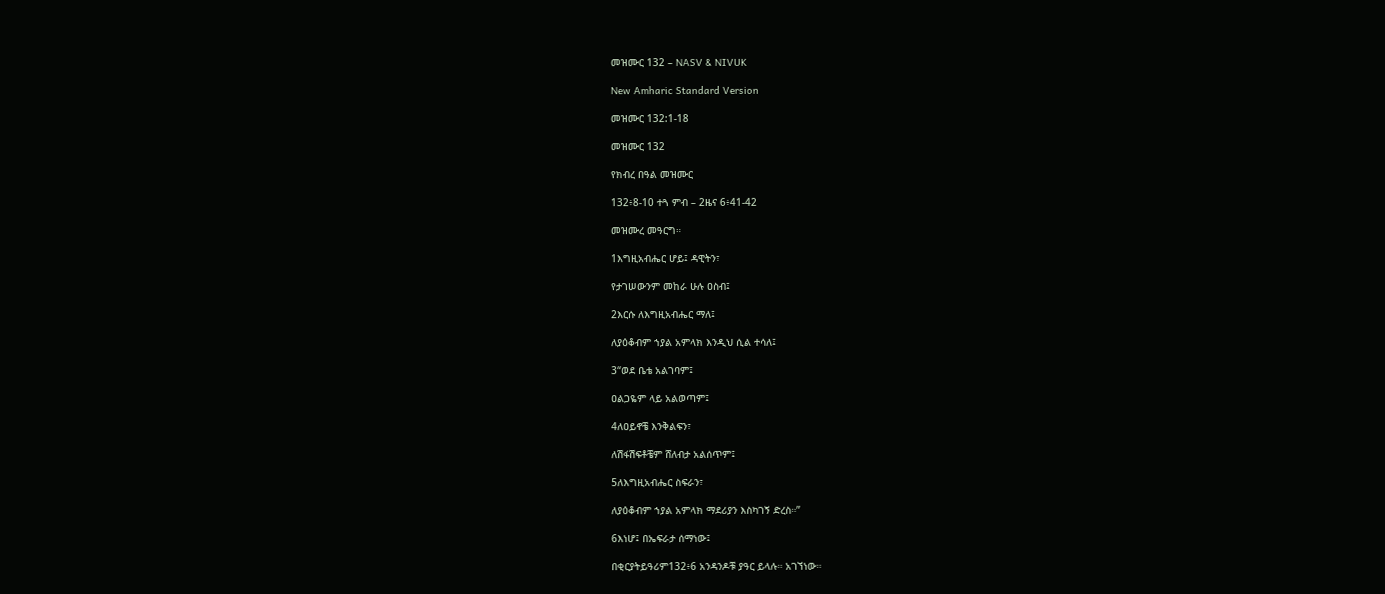መዝሙር 132 – NASV & NIVUK

New Amharic Standard Version

መዝሙር 132:1-18

መዝሙር 132

የክብረ በዓል መዝሙር

132፥8-10 ተጓ ምብ – 2ዜና 6፥41-42

መዝሙረ መዓርግ።

1እግዚአብሔር ሆይ፤ ዳዊትን፣

የታገሠውንም መከራ ሁሉ ዐስብ፤

2እርሱ ለእግዚአብሔር ማለ፤

ለያዕቆብም ኀያል አምላክ እንዲህ ሲል ተሳለ፤

3“ወደ ቤቴ አልገባም፤

ዐልጋዬም ላይ አልወጣም፤

4ለዐይኖቼ እንቅልፍን፣

ለሽፋሽፍቶቼም ሸለብታ አልሰጥም፤

5ለእግዚአብሔር ስፍራን፣

ለያዕቆብም ኀያል አምላክ ማደሪያን እስካገኝ ድረስ።”

6እነሆ፤ በኤፍራታ ሰማነው፤

በቂርያትይዓሪም132፥6 አንዳንዶቹ ያዓር ይላሉ። አገኘነው።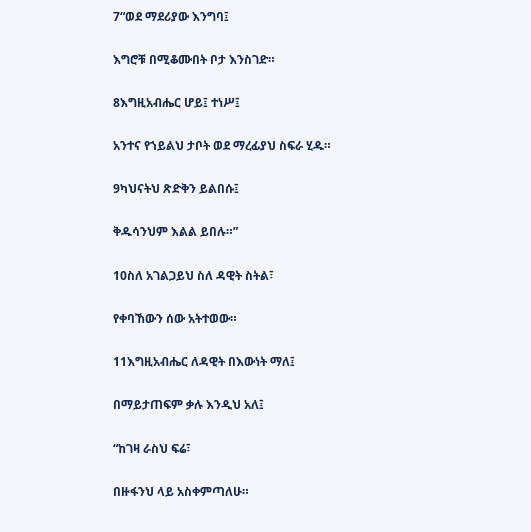7“ወደ ማደሪያው እንግባ፤

እግሮቹ በሚቆሙበት ቦታ እንስገድ።

8እግዚአብሔር ሆይ፤ ተነሥ፤

አንተና የኀይልህ ታቦት ወደ ማረፊያህ ስፍራ ሂዱ።

9ካህናትህ ጽድቅን ይልበሱ፤

ቅዱሳንህም እልል ይበሉ።”

10ስለ አገልጋይህ ስለ ዳዊት ስትል፣

የቀባኸውን ሰው አትተወው።

11እግዚአብሔር ለዳዊት በእውነት ማለ፤

በማይታጠፍም ቃሉ እንዲህ አለ፤

“ከገዛ ራስህ ፍሬ፣

በዙፋንህ ላይ አስቀምጣለሁ።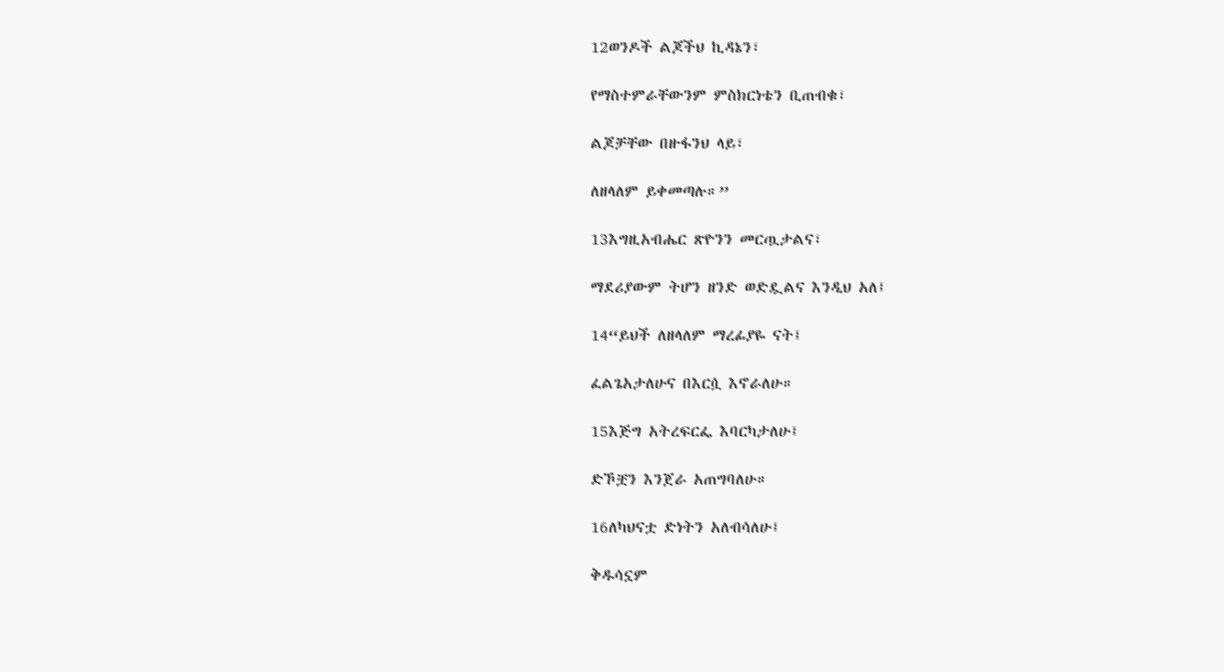12ወንዶች ልጆችህ ኪዳኔን፣

የማስተምራቸውንም ምስክርነቴን ቢጠብቁ፣

ልጆቻቸው በዙፋንህ ላይ፣

ለዘላለም ይቀመጣሉ።”

13እግዚአብሔር ጽዮንን መርጧታልና፣

ማደሪያውም ትሆን ዘንድ ወድዷልና እንዲህ አለ፤

14“ይህች ለዘላለም ማረፊያዬ ናት፤

ፈልጌአታለሁና በእርሷ እኖራለሁ።

15እጅግ አትረፍርፌ እባርካታለሁ፤

ድኾቿን እንጀራ አጠግባለሁ።

16ለካህናቷ ድነትን አለብሳለሁ፤

ቅዱሳኗም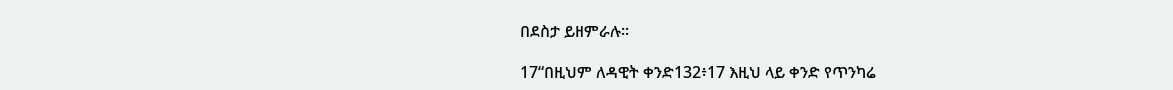በደስታ ይዘምራሉ።

17“በዚህም ለዳዊት ቀንድ132፥17 እዚህ ላይ ቀንድ የጥንካሬ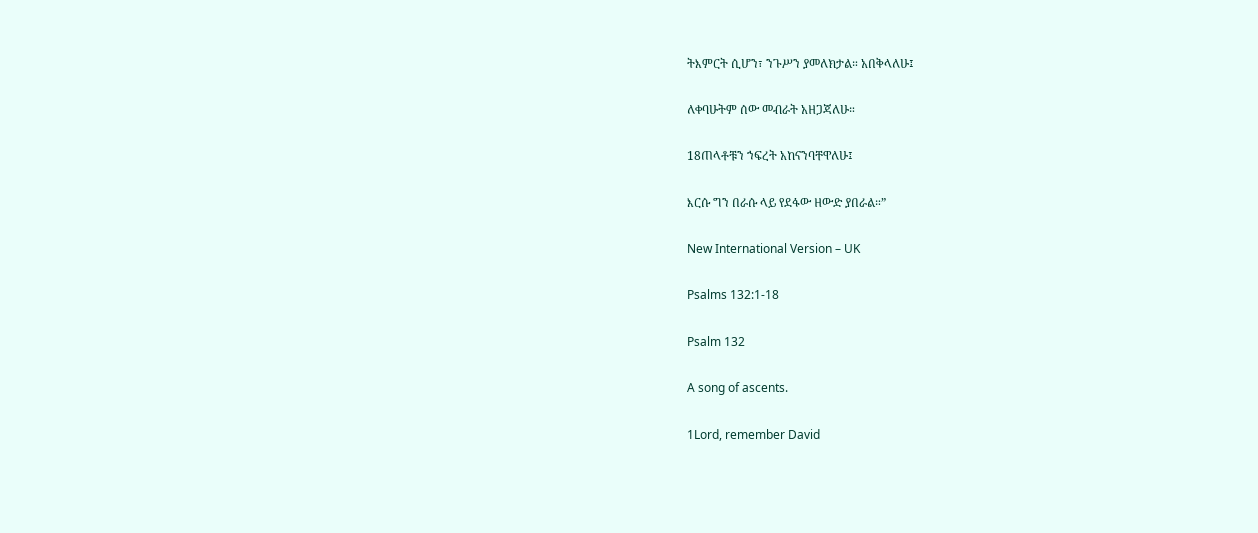ትእምርት ሲሆን፣ ንጉሥን ያመለክታል። አበቅላለሁ፤

ለቀባሁትም ሰው መብራት አዘጋጃለሁ።

18ጠላቶቹን ኀፍረት አከናንባቸዋለሁ፤

እርሱ ግን በራሱ ላይ የደፋው ዘውድ ያበራል።”

New International Version – UK

Psalms 132:1-18

Psalm 132

A song of ascents.

1Lord, remember David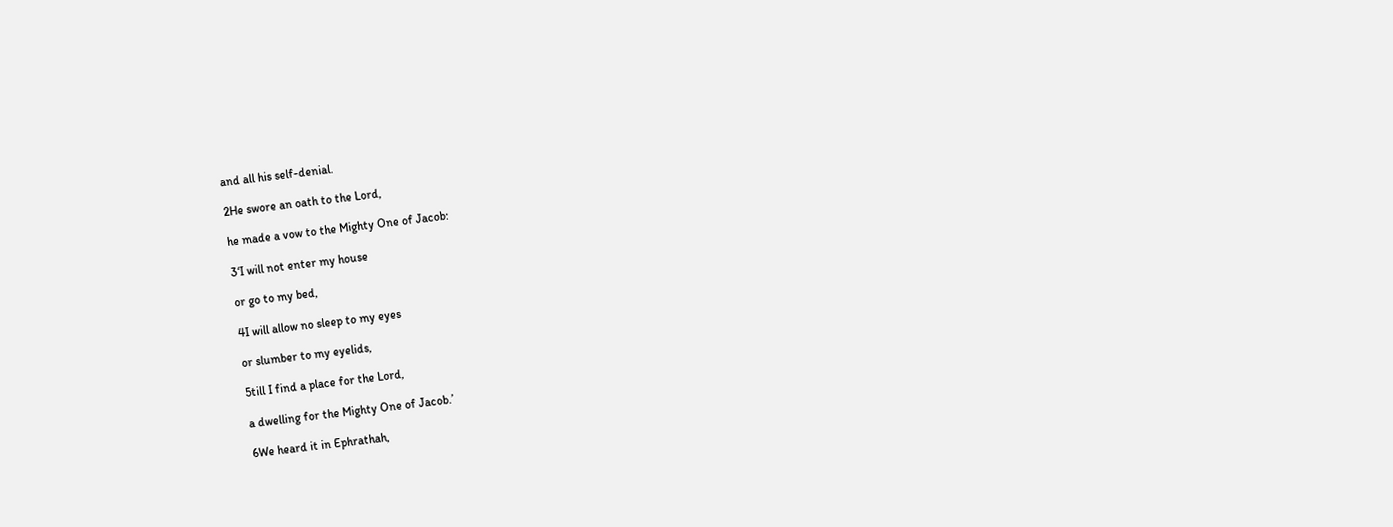and all his self-denial.

2He swore an oath to the Lord,

he made a vow to the Mighty One of Jacob:

3‘I will not enter my house

or go to my bed,

4I will allow no sleep to my eyes

or slumber to my eyelids,

5till I find a place for the Lord,

a dwelling for the Mighty One of Jacob.’

6We heard it in Ephrathah,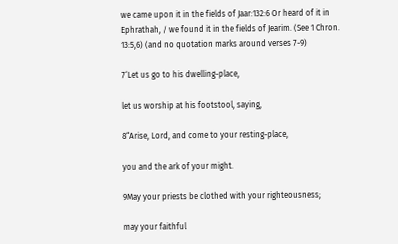we came upon it in the fields of Jaar:132:6 Or heard of it in Ephrathah, / we found it in the fields of Jearim. (See 1 Chron. 13:5,6) (and no quotation marks around verses 7-9)

7‘Let us go to his dwelling-place,

let us worship at his footstool, saying,

8“Arise, Lord, and come to your resting-place,

you and the ark of your might.

9May your priests be clothed with your righteousness;

may your faithful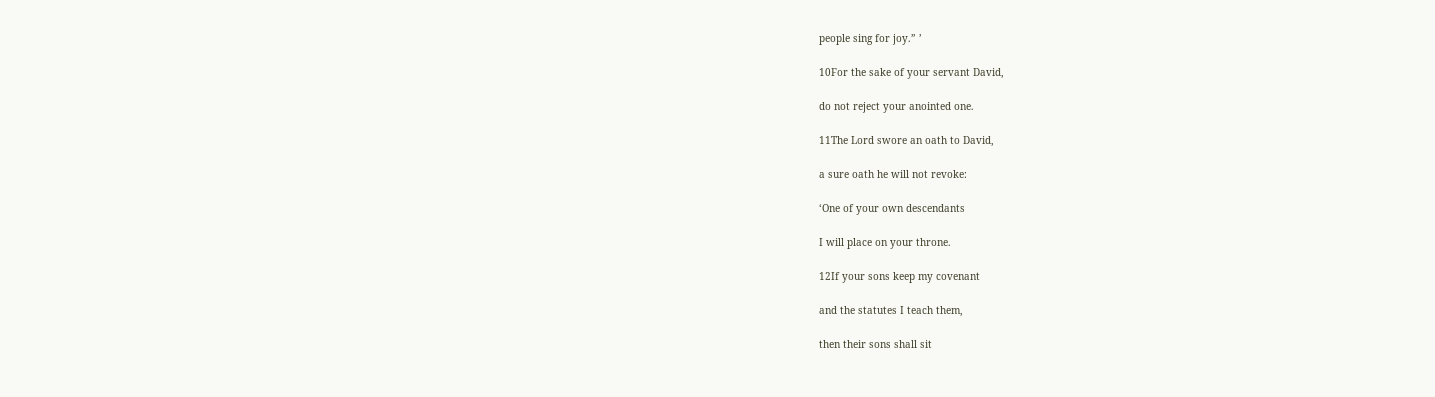people sing for joy.” ’

10For the sake of your servant David,

do not reject your anointed one.

11The Lord swore an oath to David,

a sure oath he will not revoke:

‘One of your own descendants

I will place on your throne.

12If your sons keep my covenant

and the statutes I teach them,

then their sons shall sit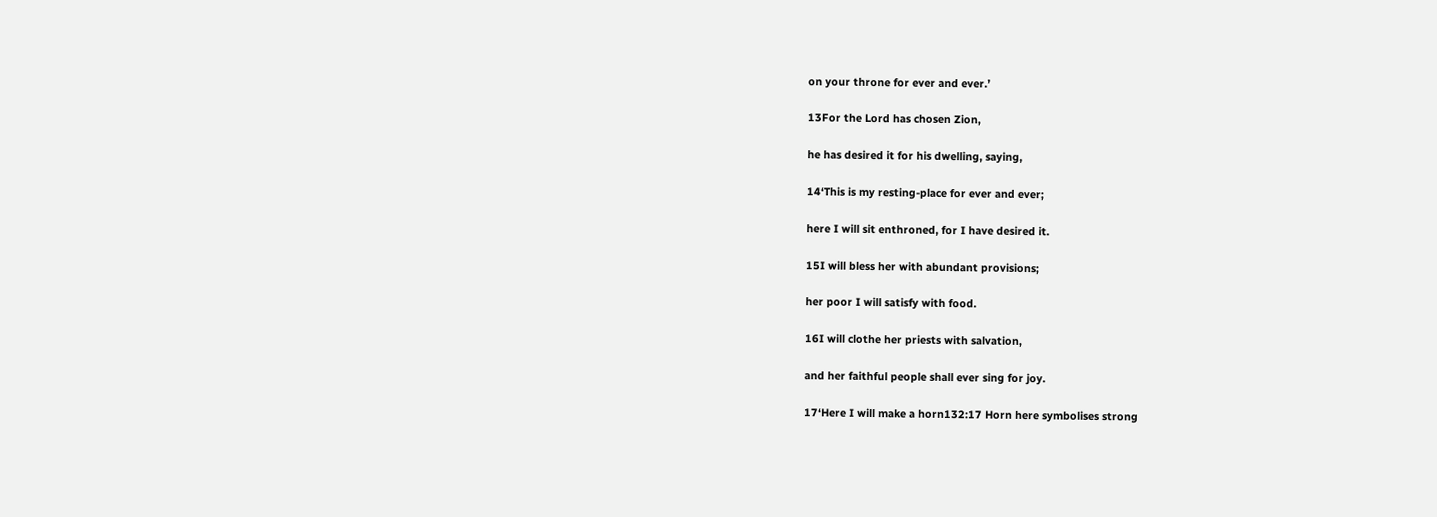on your throne for ever and ever.’

13For the Lord has chosen Zion,

he has desired it for his dwelling, saying,

14‘This is my resting-place for ever and ever;

here I will sit enthroned, for I have desired it.

15I will bless her with abundant provisions;

her poor I will satisfy with food.

16I will clothe her priests with salvation,

and her faithful people shall ever sing for joy.

17‘Here I will make a horn132:17 Horn here symbolises strong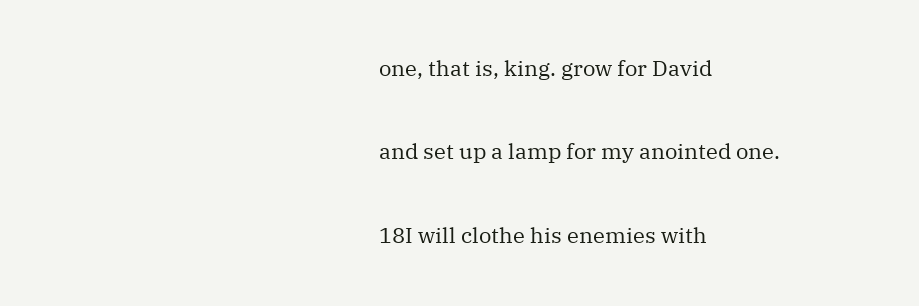one, that is, king. grow for David

and set up a lamp for my anointed one.

18I will clothe his enemies with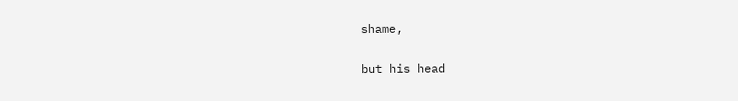shame,

but his head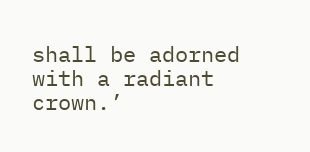shall be adorned with a radiant crown.’